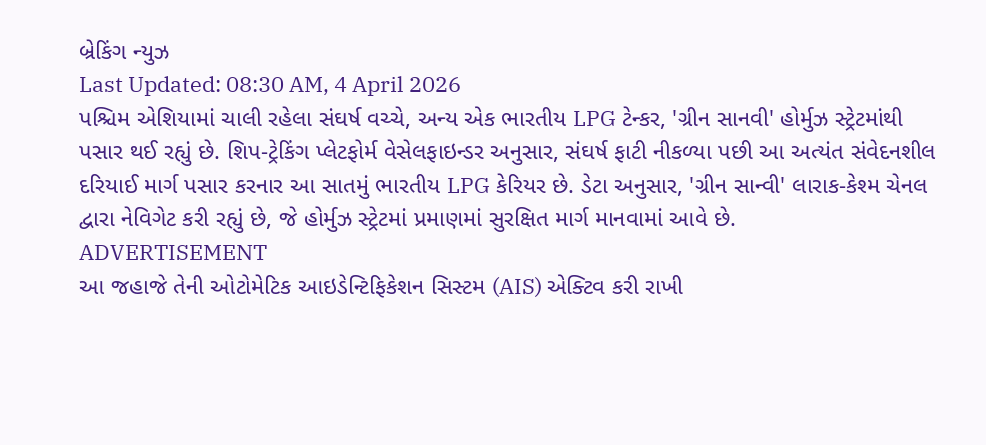બ્રેકિંગ ન્યુઝ
Last Updated: 08:30 AM, 4 April 2026
પશ્ચિમ એશિયામાં ચાલી રહેલા સંઘર્ષ વચ્ચે, અન્ય એક ભારતીય LPG ટેન્કર, 'ગ્રીન સાનવી' હોર્મુઝ સ્ટ્રેટમાંથી પસાર થઈ રહ્યું છે. શિપ-ટ્રેકિંગ પ્લેટફોર્મ વેસેલફાઇન્ડર અનુસાર, સંઘર્ષ ફાટી નીકળ્યા પછી આ અત્યંત સંવેદનશીલ દરિયાઈ માર્ગ પસાર કરનાર આ સાતમું ભારતીય LPG કેરિયર છે. ડેટા અનુસાર, 'ગ્રીન સાન્વી' લારાક-કેશ્મ ચેનલ દ્વારા નેવિગેટ કરી રહ્યું છે, જે હોર્મુઝ સ્ટ્રેટમાં પ્રમાણમાં સુરક્ષિત માર્ગ માનવામાં આવે છે.
ADVERTISEMENT
આ જહાજે તેની ઓટોમેટિક આઇડેન્ટિફિકેશન સિસ્ટમ (AIS) એક્ટિવ કરી રાખી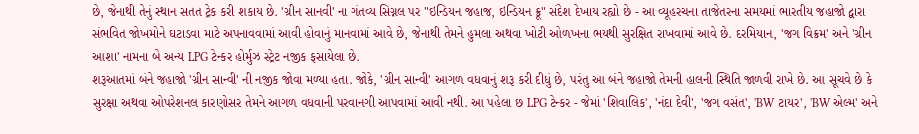છે, જેનાથી તેનું સ્થાન સતત ટ્રેક કરી શકાય છે. 'ગ્રીન સાનવી' ના ગંતવ્ય સિગ્નલ પર "ઇન્ડિયન જહાજ, ઇન્ડિયન ક્રૂ" સંદેશ દેખાય રહ્યો છે - આ વ્યૂહરચના તાજેતરના સમયમાં ભારતીય જહાજો દ્વારા સંભવિત જોખમોને ઘટાડવા માટે અપનાવવામાં આવી હોવાનું માનવામાં આવે છે, જેનાથી તેમને હુમલા અથવા ખોટી ઓળખના ભયથી સુરક્ષિત રાખવામાં આવે છે. દરમિયાન, 'જગ વિક્રમ' અને 'ગ્રીન આશા' નામના બે અન્ય LPG ટેન્કર હોર્મુઝ સ્ટ્રેટ નજીક ફસાયેલા છે.
શરૂઆતમાં બંને જહાજો 'ગ્રીન સાન્વી' ની નજીક જોવા મળ્યા હતા. જોકે, 'ગ્રીન સાન્વી' આગળ વધવાનું શરૂ કરી દીધું છે, પરંતુ આ બંને જહાજો તેમની હાલની સ્થિતિ જાળવી રાખે છે. આ સૂચવે છે કે સુરક્ષા અથવા ઓપરેશનલ કારણોસર તેમને આગળ વધવાની પરવાનગી આપવામાં આવી નથી. આ પહેલા છ LPG ટેન્કર - જેમાં 'શિવાલિક', 'નંદા દેવી', 'જગ વસંત', 'BW ટાયર', 'BW એલ્મ' અને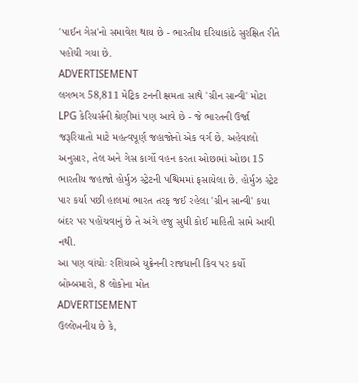'પાઈન ગેસ'નો સમાવેશ થાય છે - ભારતીય દરિયાકાંઠે સુરક્ષિત રીતે પહોંચી ગયા છે.
ADVERTISEMENT
લગભગ 58,811 મેટ્રિક ટનની ક્ષમતા સાથે 'ગ્રીન સાન્વી' મોટા LPG કેરિયર્સની શ્રેણીમાં પણ આવે છે - જે ભારતની ઉર્જા જરૂરિયાતો માટે મહત્વપૂર્ણ જહાજોનો એક વર્ગ છે. અહેવાલો અનુસાર, તેલ અને ગેસ કાર્ગો વહન કરતા ઓછામાં ઓછા 15 ભારતીય જહાજો હોર્મુઝ સ્ટ્રેટની પશ્ચિમમાં ફસાયેલા છે. હોર્મુઝ સ્ટ્રેટ પાર કર્યા પછી હાલમાં ભારત તરફ જઈ રહેલા 'ગ્રીન સાન્વી' કયા બંદર પર પહોંચવાનું છે તે અંગે હજુ સુધી કોઈ માહિતી સામે આવી નથી.
આ પણ વાંચોઃ રશિયાએ યુક્રેનની રાજધાની કિવ પર કર્યો બોમ્બમારો, 8 લોકોના મોત
ADVERTISEMENT
ઉલ્લેખનીય છે કે,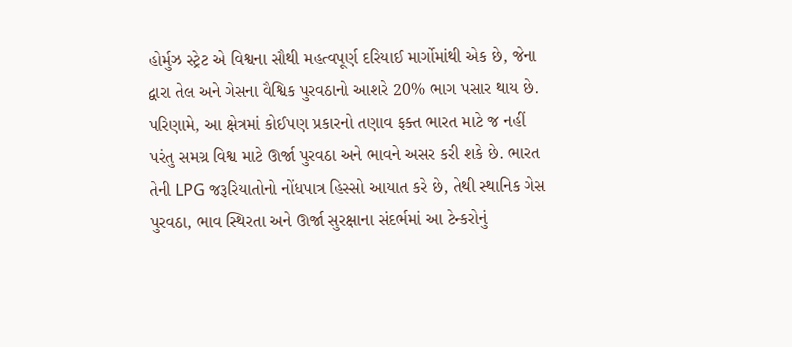હોર્મુઝ સ્ટ્રેટ એ વિશ્વના સૌથી મહત્વપૂર્ણ દરિયાઈ માર્ગોમાંથી એક છે, જેના દ્વારા તેલ અને ગેસના વૈશ્વિક પુરવઠાનો આશરે 20% ભાગ પસાર થાય છે. પરિણામે, આ ક્ષેત્રમાં કોઈપણ પ્રકારનો તણાવ ફક્ત ભારત માટે જ નહીં પરંતુ સમગ્ર વિશ્વ માટે ઊર્જા પુરવઠા અને ભાવને અસર કરી શકે છે. ભારત તેની LPG જરૂરિયાતોનો નોંધપાત્ર હિસ્સો આયાત કરે છે, તેથી સ્થાનિક ગેસ પુરવઠા, ભાવ સ્થિરતા અને ઊર્જા સુરક્ષાના સંદર્ભમાં આ ટેન્કરોનું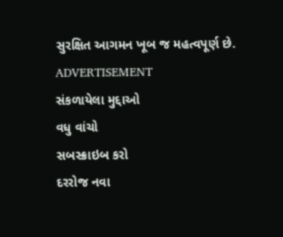સુરક્ષિત આગમન ખૂબ જ મહત્વપૂર્ણ છે.
ADVERTISEMENT
સંકળાયેલા મુદ્દાઓ
વધુ વાંચો
સબસ્ક્રાઇબ કરો
દરરોજ નવા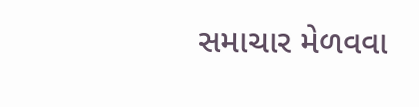સમાચાર મેળવવા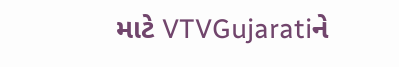માટે VTVGujaratiને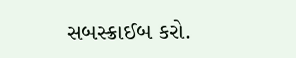સબસ્ક્રાઈબ કરો.